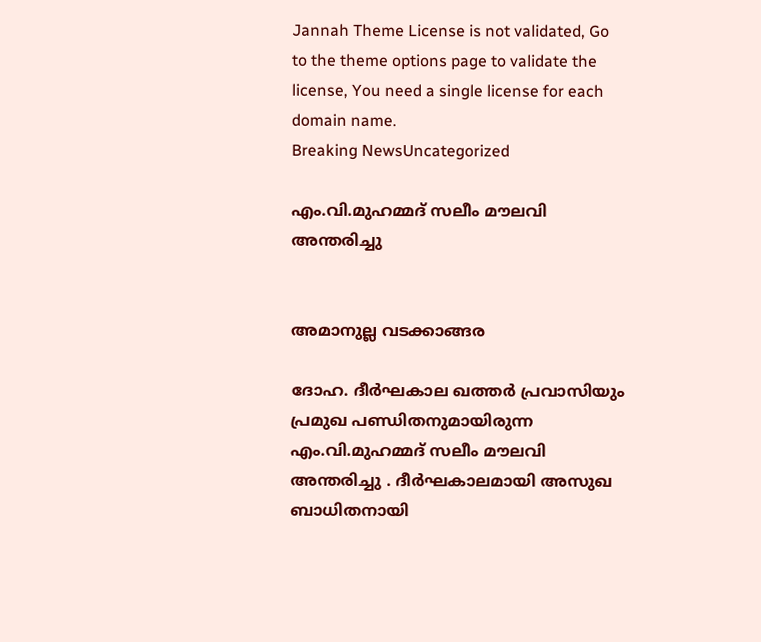Jannah Theme License is not validated, Go to the theme options page to validate the license, You need a single license for each domain name.
Breaking NewsUncategorized

എം.വി.മുഹമ്മദ് സലീം മൗലവി അന്തരിച്ചു


അമാനുല്ല വടക്കാങ്ങര

ദോഹ. ദീര്‍ഘകാല ഖത്തര്‍ പ്രവാസിയും പ്രമുഖ പണ്ഡിതനുമായിരുന്ന എം.വി.മുഹമ്മദ് സലീം മൗലവി അന്തരിച്ചു . ദീര്‍ഘകാലമായി അസുഖ ബാധിതനായി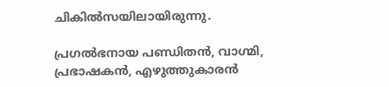ചികില്‍സയിലായിരുന്നു.

പ്രഗല്‍ഭനായ പണ്ഡിതന്‍, വാഗ്മി, പ്രഭാഷകന്‍, എഴുത്തുകാരന്‍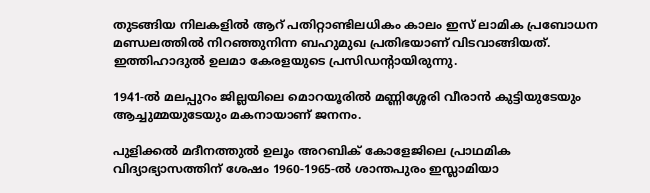തുടങ്ങിയ നിലകളില്‍ ആറ് പതിറ്റാണ്ടിലധികം കാലം ഇസ് ലാമിക പ്രബോധന മണ്ഡലത്തില്‍ നിറഞ്ഞുനിന്ന ബഹുമുഖ പ്രതിഭയാണ് വിടവാങ്ങിയത്. ഇത്തിഹാദുല്‍ ഉലമാ കേരളയുടെ പ്രസിഡന്റായിരുന്നു.

1941-ല്‍ മലപ്പുറം ജില്ലയിലെ മൊറയൂരില്‍ മണ്ണിശ്ശേരി വീരാന്‍ കുട്ടിയുടേയും ആച്ചുമ്മയുടേയും മകനായാണ് ജനനം.

പുളിക്കല്‍ മദീനത്തുല്‍ ഉലൂം അറബിക് കോളേജിലെ പ്രാഥമിക വിദ്യാഭ്യാസത്തിന് ശേഷം 1960-1965-ല്‍ ശാന്തപുരം ഇസ്ലാമിയാ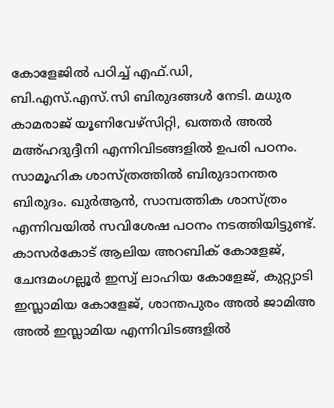കോളേജില്‍ പഠിച്ച് എഫ്.ഡി,
ബി.എസ്.എസ്.സി ബിരുദങ്ങള്‍ നേടി. മധുര കാമരാജ് യൂണിവേഴ്സിറ്റി, ഖത്തര്‍ അല്‍ മഅ്ഹദുദ്ദീനി എന്നിവിടങ്ങളില്‍ ഉപരി പഠനം. സാമൂഹിക ശാസ്ത്രത്തില്‍ ബിരുദാനന്തര ബിരുദം. ഖുര്‍ആന്‍, സാമ്പത്തിക ശാസ്ത്രം എന്നിവയില്‍ സവിശേഷ പഠനം നടത്തിയിട്ടുണ്ട്. കാസര്‍കോട് ആലിയ അറബിക് കോളേജ്, ചേന്ദമംഗല്ലൂര്‍ ഇസ്വ് ലാഹിയ കോളേജ്, കുറ്റ്യാടി ഇസ്ലാമിയ കോളേജ്, ശാന്തപുരം അല്‍ ജാമിഅ അല്‍ ഇസ്ലാമിയ എന്നിവിടങ്ങളില്‍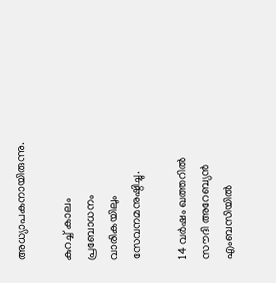അധ്യാപകനായിരുന്നു.

കുറച്ച് കാലം പ്രബോധനം വാരികയിലും സേവനമനുഷ്ഠിച്ചു.

14 വര്‍ഷം ഖത്തറില്‍ സൗദി അറേബ്യന്‍ എംബസിയില്‍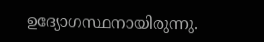ഉദ്യോഗസ്ഥനായിരുന്നു.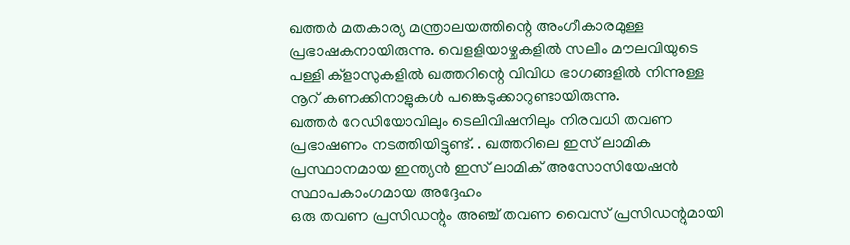ഖത്തര്‍ മതകാര്യ മന്ത്രാലയത്തിന്റെ അംഗീകാരമുള്ള പ്രഭാഷകനായിരുന്നു. വെളളിയാഴ്ചകളില്‍ സലീം മൗലവിയുടെ പള്ളി ക്‌ളാസുകളില്‍ ഖത്തറിന്റെ വിവിധ ഭാഗങ്ങളില്‍ നിന്നുള്ള നൂറ് കണക്കിനാളുകള്‍ പങ്കെടുക്കാറുണ്ടായിരുന്നു.
ഖത്തര്‍ റേഡിയോവിലും ടെലിവിഷനിലും നിരവധി തവണ പ്രഭാഷണം നടത്തിയിട്ടുണ്ട്. . ഖത്തറിലെ ഇസ് ലാമിക പ്രസ്ഥാനമായ ഇന്ത്യന്‍ ഇസ് ലാമിക് അസോസിയേഷന്‍ സ്ഥാപകാംഗമായ അദ്ദേഹം
ഒരു തവണ പ്രസിഡന്റും അഞ്ച് തവണ വൈസ് പ്രസിഡന്റുമായി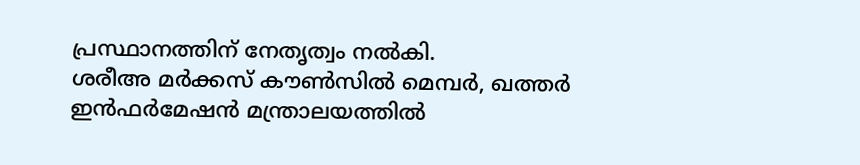പ്രസ്ഥാനത്തിന് നേതൃത്വം നല്‍കി.
ശരീഅ മര്‍ക്കസ് കൗണ്‍സില്‍ മെമ്പര്‍, ഖത്തര്‍ ഇന്‍ഫര്‍മേഷന്‍ മന്ത്രാലയത്തില്‍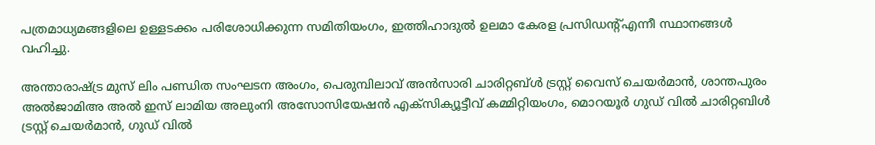പത്രമാധ്യമങ്ങളിലെ ഉള്ളടക്കം പരിശോധിക്കുന്ന സമിതിയംഗം, ഇത്തിഹാദുല്‍ ഉലമാ കേരള പ്രസിഡന്റ്എന്നീ സ്ഥാനങ്ങള്‍ വഹിച്ചു.

അന്താരാഷ്ട്ര മുസ് ലിം പണ്ഡിത സംഘടന അംഗം, പെരുമ്പിലാവ് അന്‍സാരി ചാരിറ്റബ്ള്‍ ട്രസ്റ്റ് വൈസ് ചെയര്‍മാന്‍, ശാന്തപുരം അല്‍ജാമിഅ അല്‍ ഇസ് ലാമിയ അലുംനി അസോസിയേഷന്‍ എക്‌സിക്യൂട്ടീവ് കമ്മിറ്റിയംഗം, മൊറയൂര്‍ ഗുഡ് വില്‍ ചാരിറ്റബിള്‍ ട്രസ്റ്റ് ചെയര്‍മാന്‍, ഗുഡ് വില്‍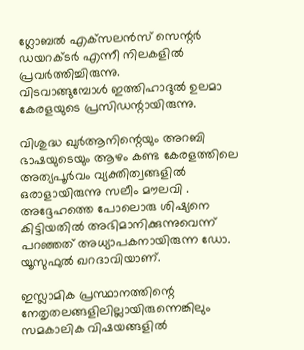ഗ്ലോബല്‍ എക്‌സലന്‍സ് സെന്റര്‍ ഡയറക്ടര്‍ എന്നീ നിലകളില്‍ പ്രവര്‍ത്തിച്ചിരുന്നു.
വിടവാങ്ങുമ്പോള്‍ ഇത്തിഹാദുല്‍ ഉലമാ കേരളയുടെ പ്രസിഡന്റായിരുന്നു.

വിശുദ്ധ ഖുര്‍ആനിന്റെയും അറബി ഭാഷയുടെയും ആഴം കണ്ട കേരളത്തിലെ അത്യപൂര്‍വം വ്യക്തിത്വങ്ങളില്‍ ഒരാളായിരുന്നു സലീം മൗലവി .
അദ്ദേഹത്തെ പോലൊരു ശിഷ്യനെ കിട്ടിയതില്‍ അഭിമാനിക്കുന്നുവെന്ന് പറഞ്ഞത് അധ്യാപകനായിരുന്ന ഡോ. യൂസുഫുല്‍ ഖറദാവിയാണ്.

ഇസ്ലാമിക പ്രസ്ഥാനത്തിന്റെ നേതൃതലങ്ങളിലില്ലായിരുന്നെങ്കിലും സമകാലിക വിഷയങ്ങളില്‍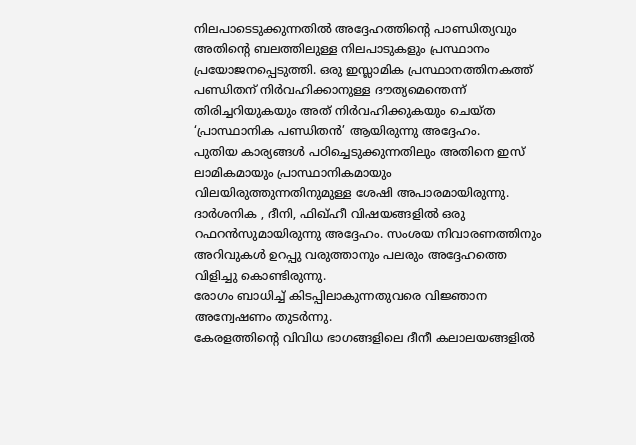നിലപാടെടുക്കുന്നതില്‍ അദ്ദേഹത്തിന്റെ പാണ്ഡിത്യവും അതിന്റെ ബലത്തിലുള്ള നിലപാടുകളും പ്രസ്ഥാനം പ്രയോജനപ്പെടുത്തി. ഒരു ഇസ്ലാമിക പ്രസ്ഥാനത്തിനകത്ത് പണ്ഡിതന് നിര്‍വഹിക്കാനുള്ള ദൗത്യമെന്തെന്ന് തിരിച്ചറിയുകയും അത് നിര്‍വഹിക്കുകയും ചെയ്ത ‘പ്രാസ്ഥാനിക പണ്ഡിതന്‍’ ആയിരുന്നു അദ്ദേഹം.
പുതിയ കാര്യങ്ങള്‍ പഠിച്ചെടുക്കുന്നതിലും അതിനെ ഇസ് ലാമികമായും പ്രാസ്ഥാനികമായും വിലയിരുത്തുന്നതിനുമുള്ള ശേഷി അപാരമായിരുന്നു.
ദാര്‍ശനിക , ദീനി, ഫിഖ്ഹീ വിഷയങ്ങളില്‍ ഒരു റഫറന്‍സുമായിരുന്നു അദ്ദേഹം. സംശയ നിവാരണത്തിനും അറിവുകള്‍ ഉറപ്പു വരുത്താനും പലരും അദ്ദേഹത്തെ വിളിച്ചു കൊണ്ടിരുന്നു.
രോഗം ബാധിച്ച് കിടപ്പിലാകുന്നതുവരെ വിജ്ഞാന അന്വേഷണം തുടര്‍ന്നു.
കേരളത്തിന്റെ വിവിധ ഭാഗങ്ങളിലെ ദീനീ കലാലയങ്ങളില്‍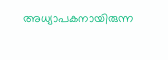അധ്യാപകനായിരുന്ന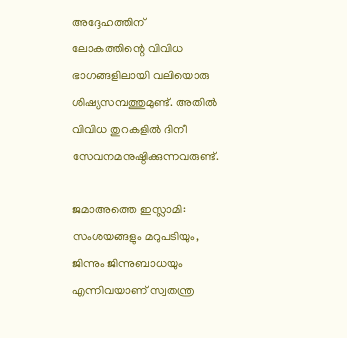അദ്ദേഹത്തിന് ലോകത്തിന്റെ വിവിധ ഭാഗങ്ങളിലായി വലിയൊരു ശിഷ്യസമ്പത്തുമുണ്ട്. അതില്‍ വിവിധ തുറകളില്‍ ദിനീ സേവനമനുഷ്ഠിക്കുന്നവരുണ്ട്.

ജമാഅത്തെ ഇസ്ലാമി: സംശയങ്ങളും മറുപടിയും, ജിന്നും ജിന്നുബാധയും എന്നിവയാണ് സ്വതന്ത്ര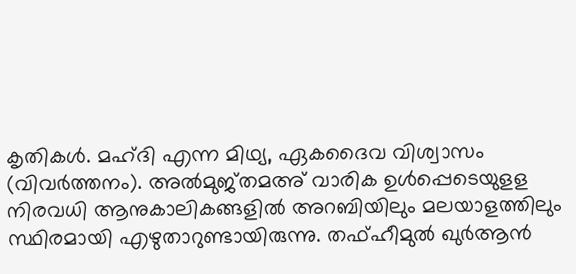കൃതികള്‍. മഹ്ദി എന്ന മിഥ്യ, ഏകദൈവ വിശ്വാസം (വിവര്‍ത്തനം). അല്‍മുജ്തമഅ് വാരിക ഉള്‍പ്പെടെയുളള നിരവധി ആനുകാലികങ്ങളില്‍ അറബിയിലും മലയാളത്തിലും സ്ഥിരമായി എഴുതാറുണ്ടായിരുന്നു. തഫ്ഹീമുല്‍ ഖുര്‍ആന്‍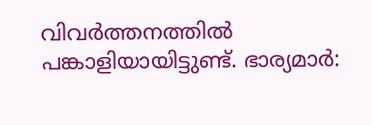വിവര്‍ത്തനത്തില്‍ പങ്കാളിയായിട്ടുണ്ട്. ഭാര്യമാര്‍: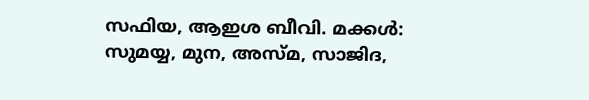സഫിയ, ആഇശ ബീവി. മക്കള്‍: സുമയ്യ, മുന, അസ്മ, സാജിദ,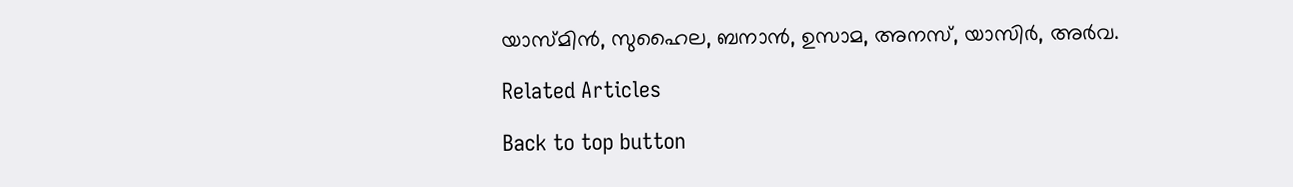യാസ്മിന്‍, സുഹൈല, ബനാന്‍, ഉസാമ, അനസ്, യാസിര്‍, അര്‍വ.

Related Articles

Back to top button